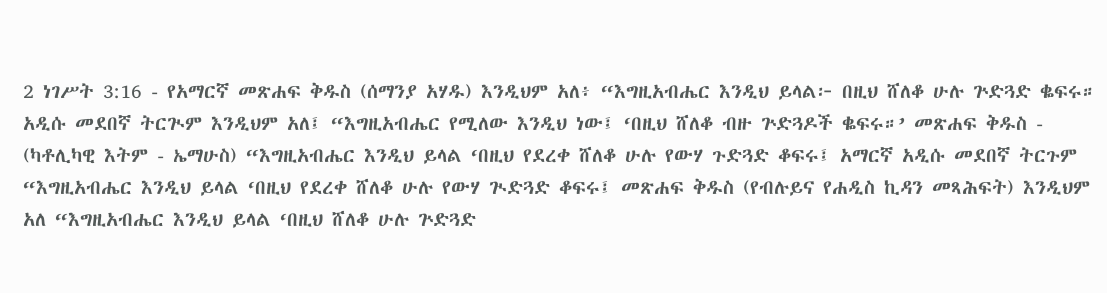2 ነገሥት 3:16 - የአማርኛ መጽሐፍ ቅዱስ (ሰማንያ አሃዱ) እንዲህም አለ፥ “እግዚአብሔር እንዲህ ይላል፦ በዚህ ሸለቆ ሁሉ ጕድጓድ ቈፍሩ። አዲሱ መደበኛ ትርጒም እንዲህም አለ፤ “እግዚአብሔር የሚለው እንዲህ ነው፤ ‘በዚህ ሸለቆ ብዙ ጕድጓዶች ቈፍሩ።’ መጽሐፍ ቅዱስ - (ካቶሊካዊ እትም - ኤማሁስ) “እግዚአብሔር እንዲህ ይላል ‘በዚህ የደረቀ ሸለቆ ሁሉ የውሃ ጉድጓድ ቆፍሩ፤ አማርኛ አዲሱ መደበኛ ትርጉም “እግዚአብሔር እንዲህ ይላል ‘በዚህ የደረቀ ሸለቆ ሁሉ የውሃ ጒድጓድ ቆፍሩ፤ መጽሐፍ ቅዱስ (የብሉይና የሐዲስ ኪዳን መጻሕፍት) እንዲህም አለ “እግዚአብሔር እንዲህ ይላል ‘በዚህ ሸለቆ ሁሉ ጕድጓድ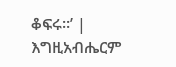ቆፍሩ።’ |
እግዚአብሔርም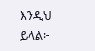እንዲህ ይላል፦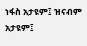ነፋስ አታዩም፤ ዝናብም አታዩም፤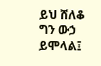ይህ ሸለቆ ግን ውኃ ይሞላል፤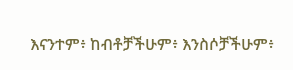እናንተም፥ ከብቶቻችሁም፥ እንስሶቻችሁም፥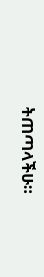ትጠጣላችሁ።